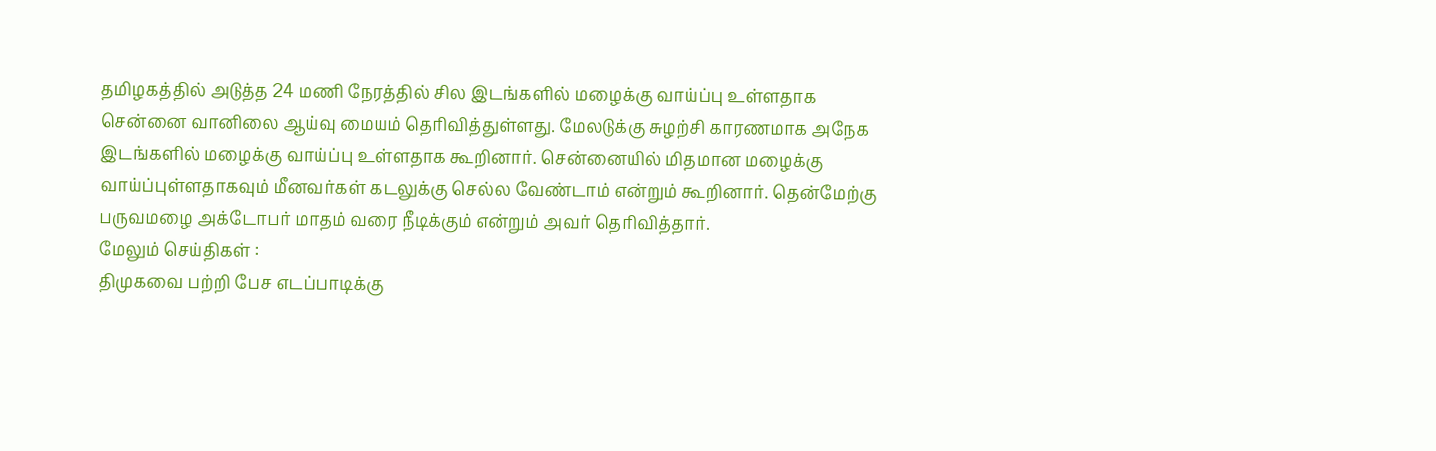தமிழகத்தில் அடுத்த 24 மணி நேரத்தில் சில இடங்களில் மழைக்கு வாய்ப்பு உள்ளதாக சென்னை வானிலை ஆய்வு மையம் தெரிவித்துள்ளது. மேலடுக்கு சுழற்சி காரணமாக அநேக இடங்களில் மழைக்கு வாய்ப்பு உள்ளதாக கூறினார். சென்னையில் மிதமான மழைக்கு வாய்ப்புள்ளதாகவும் மீனவர்கள் கடலுக்கு செல்ல வேண்டாம் என்றும் கூறினார். தென்மேற்கு பருவமழை அக்டோபர் மாதம் வரை நீடிக்கும் என்றும் அவர் தெரிவித்தார்.
மேலும் செய்திகள் :
திமுகவை பற்றி பேச எடப்பாடிக்கு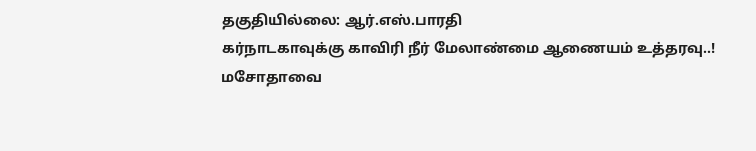தகுதியில்லை: ஆர்.எஸ்.பாரதி
கர்நாடகாவுக்கு காவிரி நீர் மேலாண்மை ஆணையம் உத்தரவு..!
மசோதாவை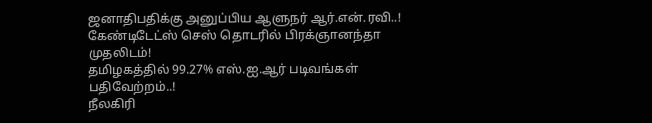ஜனாதிபதிக்கு அனுப்பிய ஆளுநர் ஆர்.என்.ரவி..!
கேண்டிடேட்ஸ் செஸ் தொடரில் பிரக்ஞானந்தா முதலிடம்!
தமிழகத்தில் 99.27% எஸ்.ஐ.ஆர் படிவங்கள் பதிவேற்றம்..!
நீலகிரி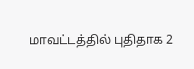மாவட்டத்தில் புதிதாக 2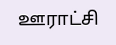ஊராட்சி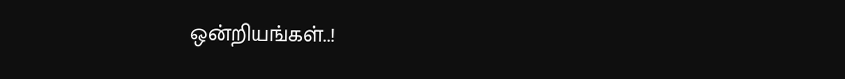ஒன்றியங்கள்..!